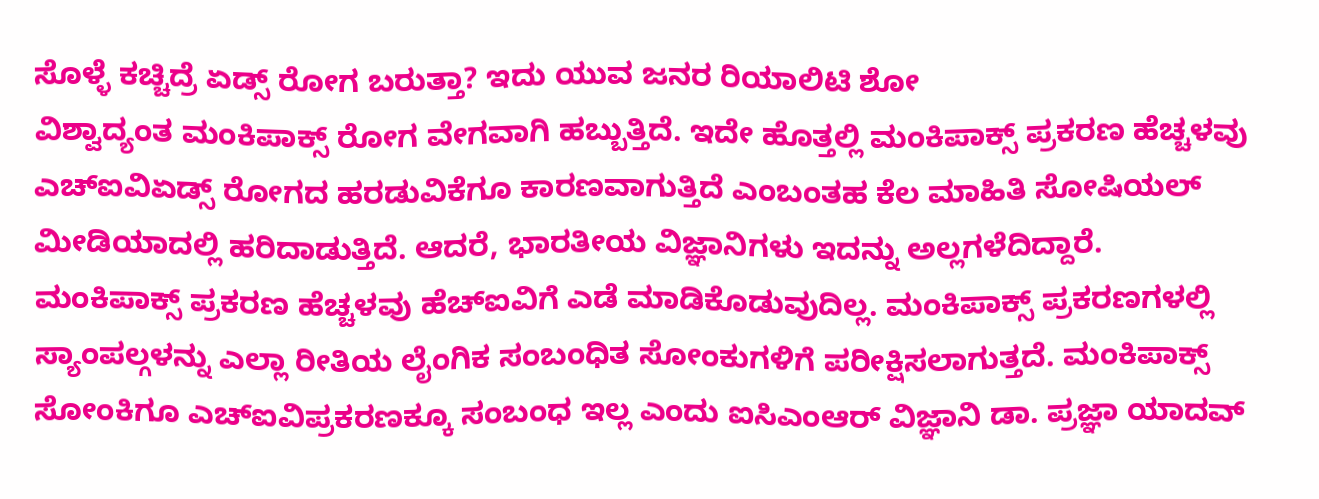ಸೊಳ್ಳೆ ಕಚ್ಚಿದ್ರೆ ಏಡ್ಸ್ ರೋಗ ಬರುತ್ತಾ? ಇದು ಯುವ ಜನರ ರಿಯಾಲಿಟಿ ಶೋ
ವಿಶ್ವಾದ್ಯಂತ ಮಂಕಿಪಾಕ್ಸ್ ರೋಗ ವೇಗವಾಗಿ ಹಬ್ಬುತ್ತಿದೆ. ಇದೇ ಹೊತ್ತಲ್ಲಿ ಮಂಕಿಪಾಕ್ಸ್ ಪ್ರಕರಣ ಹೆಚ್ಚಳವು ಎಚ್ಐವಿಏಡ್ಸ್ ರೋಗದ ಹರಡುವಿಕೆಗೂ ಕಾರಣವಾಗುತ್ತಿದೆ ಎಂಬಂತಹ ಕೆಲ ಮಾಹಿತಿ ಸೋಷಿಯಲ್ ಮೀಡಿಯಾದಲ್ಲಿ ಹರಿದಾಡುತ್ತಿದೆ. ಆದರೆ, ಭಾರತೀಯ ವಿಜ್ಞಾನಿಗಳು ಇದನ್ನು ಅಲ್ಲಗಳೆದಿದ್ದಾರೆ.
ಮಂಕಿಪಾಕ್ಸ್ ಪ್ರಕರಣ ಹೆಚ್ಚಳವು ಹೆಚ್ಐವಿಗೆ ಎಡೆ ಮಾಡಿಕೊಡುವುದಿಲ್ಲ. ಮಂಕಿಪಾಕ್ಸ್ ಪ್ರಕರಣಗಳಲ್ಲಿ ಸ್ಯಾಂಪಲ್ಗಳನ್ನು ಎಲ್ಲಾ ರೀತಿಯ ಲೈಂಗಿಕ ಸಂಬಂಧಿತ ಸೋಂಕುಗಳಿಗೆ ಪರೀಕ್ಷಿಸಲಾಗುತ್ತದೆ. ಮಂಕಿಪಾಕ್ಸ್ ಸೋಂಕಿಗೂ ಎಚ್ಐವಿಪ್ರಕರಣಕ್ಕೂ ಸಂಬಂಧ ಇಲ್ಲ ಎಂದು ಐಸಿಎಂಆರ್ ವಿಜ್ಞಾನಿ ಡಾ. ಪ್ರಜ್ಞಾ ಯಾದವ್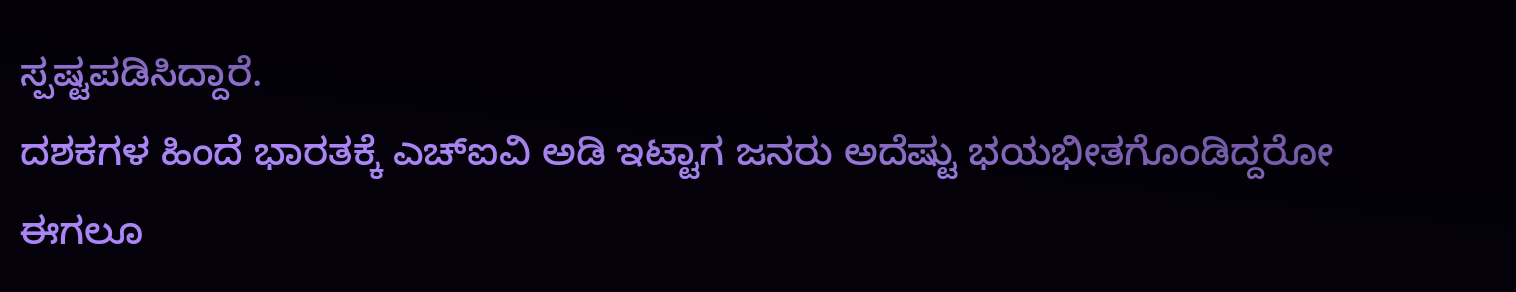ಸ್ಪಷ್ಟಪಡಿಸಿದ್ದಾರೆ.
ದಶಕಗಳ ಹಿಂದೆ ಭಾರತಕ್ಕೆ ಎಚ್ಐವಿ ಅಡಿ ಇಟ್ಟಾಗ ಜನರು ಅದೆಷ್ಟು ಭಯಭೀತಗೊಂಡಿದ್ದರೋ ಈಗಲೂ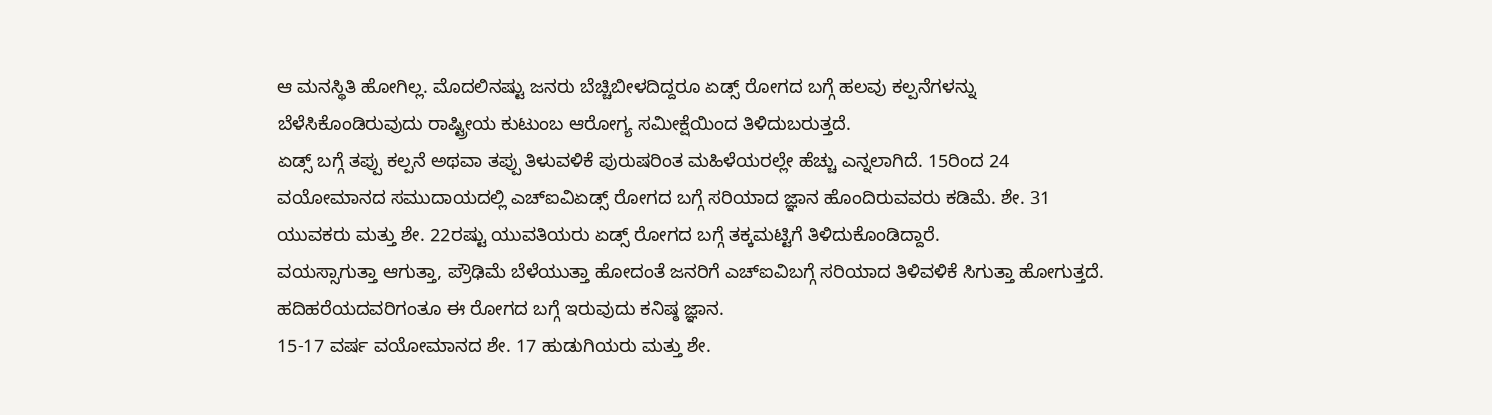ಆ ಮನಸ್ಥಿತಿ ಹೋಗಿಲ್ಲ. ಮೊದಲಿನಷ್ಟು ಜನರು ಬೆಚ್ಚಿಬೀಳದಿದ್ದರೂ ಏಡ್ಸ್ ರೋಗದ ಬಗ್ಗೆ ಹಲವು ಕಲ್ಪನೆಗಳನ್ನು ಬೆಳೆಸಿಕೊಂಡಿರುವುದು ರಾಷ್ಟ್ರೀಯ ಕುಟುಂಬ ಆರೋಗ್ಯ ಸಮೀಕ್ಷೆಯಿಂದ ತಿಳಿದುಬರುತ್ತದೆ.
ಏಡ್ಸ್ ಬಗ್ಗೆ ತಪ್ಪು ಕಲ್ಪನೆ ಅಥವಾ ತಪ್ಪು ತಿಳುವಳಿಕೆ ಪುರುಷರಿಂತ ಮಹಿಳೆಯರಲ್ಲೇ ಹೆಚ್ಚು ಎನ್ನಲಾಗಿದೆ. 15ರಿಂದ 24 ವಯೋಮಾನದ ಸಮುದಾಯದಲ್ಲಿ ಎಚ್ಐವಿಏಡ್ಸ್ ರೋಗದ ಬಗ್ಗೆ ಸರಿಯಾದ ಜ್ಞಾನ ಹೊಂದಿರುವವರು ಕಡಿಮೆ. ಶೇ. 31 ಯುವಕರು ಮತ್ತು ಶೇ. 22ರಷ್ಟು ಯುವತಿಯರು ಏಡ್ಸ್ ರೋಗದ ಬಗ್ಗೆ ತಕ್ಕಮಟ್ಟಿಗೆ ತಿಳಿದುಕೊಂಡಿದ್ದಾರೆ.
ವಯಸ್ಸಾಗುತ್ತಾ ಆಗುತ್ತಾ, ಪ್ರೌಢಿಮೆ ಬೆಳೆಯುತ್ತಾ ಹೋದಂತೆ ಜನರಿಗೆ ಎಚ್ಐವಿಬಗ್ಗೆ ಸರಿಯಾದ ತಿಳಿವಳಿಕೆ ಸಿಗುತ್ತಾ ಹೋಗುತ್ತದೆ. ಹದಿಹರೆಯದವರಿಗಂತೂ ಈ ರೋಗದ ಬಗ್ಗೆ ಇರುವುದು ಕನಿಷ್ಠ ಜ್ಞಾನ.
15-17 ವರ್ಷ ವಯೋಮಾನದ ಶೇ. 17 ಹುಡುಗಿಯರು ಮತ್ತು ಶೇ.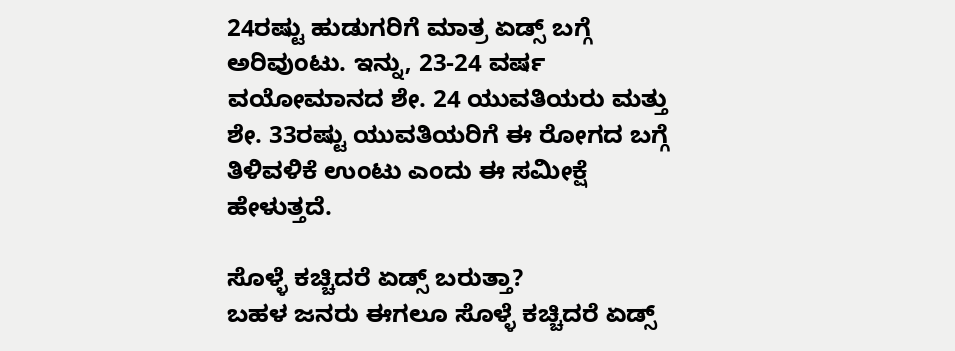24ರಷ್ಟು ಹುಡುಗರಿಗೆ ಮಾತ್ರ ಏಡ್ಸ್ ಬಗ್ಗೆ ಅರಿವುಂಟು. ಇನ್ನು, 23-24 ವರ್ಷ ವಯೋಮಾನದ ಶೇ. 24 ಯುವತಿಯರು ಮತ್ತು ಶೇ. 33ರಷ್ಟು ಯುವತಿಯರಿಗೆ ಈ ರೋಗದ ಬಗ್ಗೆ ತಿಳಿವಳಿಕೆ ಉಂಟು ಎಂದು ಈ ಸಮೀಕ್ಷೆ ಹೇಳುತ್ತದೆ.

ಸೊಳ್ಳೆ ಕಚ್ಚಿದರೆ ಏಡ್ಸ್ ಬರುತ್ತಾ?
ಬಹಳ ಜನರು ಈಗಲೂ ಸೊಳ್ಳೆ ಕಚ್ಚಿದರೆ ಏಡ್ಸ್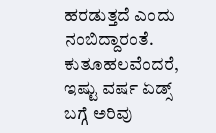ಹರಡುತ್ತದೆ ಎಂದು ನಂಬಿದ್ದಾರಂತೆ. ಕುತೂಹಲವೆಂದರೆ, ಇಷ್ಟು ವರ್ಷ ಏಡ್ಸ್ ಬಗ್ಗೆ ಅರಿವು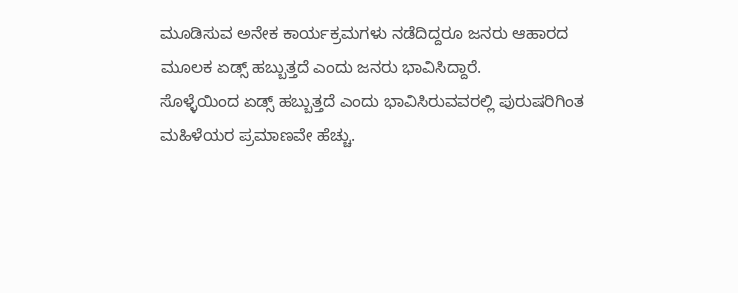ಮೂಡಿಸುವ ಅನೇಕ ಕಾರ್ಯಕ್ರಮಗಳು ನಡೆದಿದ್ದರೂ ಜನರು ಆಹಾರದ ಮೂಲಕ ಏಡ್ಸ್ ಹಬ್ಬುತ್ತದೆ ಎಂದು ಜನರು ಭಾವಿಸಿದ್ದಾರೆ.
ಸೊಳ್ಳೆಯಿಂದ ಏಡ್ಸ್ ಹಬ್ಬುತ್ತದೆ ಎಂದು ಭಾವಿಸಿರುವವರಲ್ಲಿ ಪುರುಷರಿಗಿಂತ ಮಹಿಳೆಯರ ಪ್ರಮಾಣವೇ ಹೆಚ್ಚು.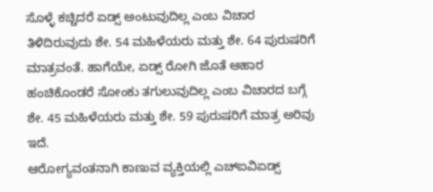ಸೊಳ್ಳೆ ಕಚ್ಚಿದರೆ ಏಡ್ಸ್ ಅಂಟುವುದಿಲ್ಲ ಎಂಬ ವಿಚಾರ ತಿಳಿದಿರುವುದು ಶೇ. 54 ಮಹಿಳೆಯರು ಮತ್ತು ಶೇ. 64 ಪುರುಷರಿಗೆ ಮಾತ್ರವಂತೆ. ಹಾಗೆಯೇ, ಏಡ್ಸ್ ರೋಗಿ ಜೊತೆ ಆಹಾರ ಹಂಚಿಕೊಂಡರೆ ಸೋಂಕು ತಗುಲುವುದಿಲ್ಲ ಎಂಬ ವಿಚಾರದ ಬಗ್ಗೆ ಶೇ. 45 ಮಹಿಳೆಯರು ಮತ್ತು ಶೇ. 59 ಪುರುಷರಿಗೆ ಮಾತ್ರ ಅರಿವು ಇದೆ.
ಆರೋಗ್ಯವಂತನಾಗಿ ಕಾಣುವ ವ್ಯಕ್ತಿಯಲ್ಲಿ ಎಚ್ಐವಿಏಡ್ಸ್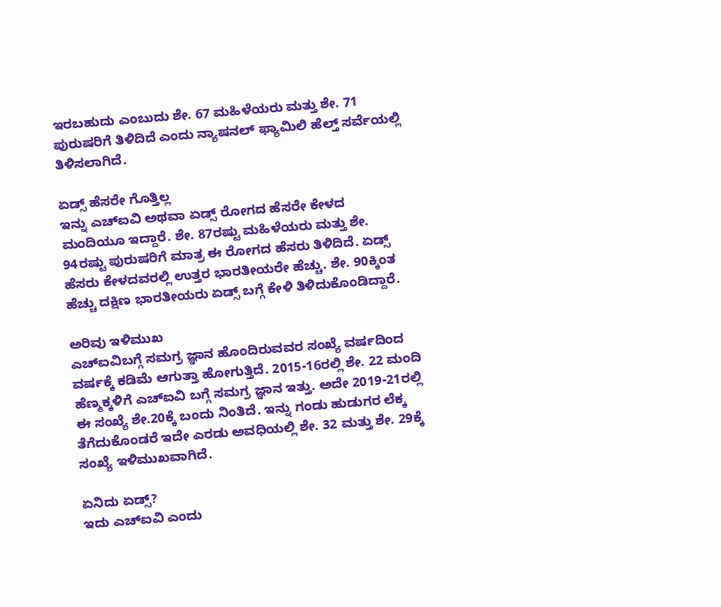ಇರಬಹುದು ಎಂಬುದು ಶೇ. 67 ಮಹಿಳೆಯರು ಮತ್ತು ಶೇ. 71 ಪುರುಷರಿಗೆ ತಿಳಿದಿದೆ ಎಂದು ನ್ಯಾಷನಲ್ ಫ್ಯಾಮಿಲಿ ಹೆಲ್ತ್ ಸರ್ವೆಯಲ್ಲಿ ತಿಳಿಸಲಾಗಿದೆ.

ಏಡ್ಸ್ ಹೆಸರೇ ಗೊತ್ತಿಲ್ಲ
ಇನ್ನು ಎಚ್ಐವಿ ಅಥವಾ ಏಡ್ಸ್ ರೋಗದ ಹೆಸರೇ ಕೇಳದ ಮಂದಿಯೂ ಇದ್ದಾರೆ. ಶೇ. 87ರಷ್ಟು ಮಹಿಳೆಯರು ಮತ್ತು ಶೇ. 94ರಷ್ಟು ಪುರುಷರಿಗೆ ಮಾತ್ರ ಈ ರೋಗದ ಹೆಸರು ತಿಳಿದಿದೆ. ಏಡ್ಸ್ ಹೆಸರು ಕೇಳದವರಲ್ಲಿ ಉತ್ತರ ಭಾರತೀಯರೇ ಹೆಚ್ಚು. ಶೇ. 90ಕ್ಕಿಂತ ಹೆಚ್ಚು ದಕ್ಷಿಣ ಭಾರತೀಯರು ಏಡ್ಸ್ ಬಗ್ಗೆ ಕೇಳಿ ತಿಳಿದುಕೊಂಡಿದ್ದಾರೆ.

ಅರಿವು ಇಳಿಮುಖ
ಎಚ್ಐವಿಬಗ್ಗೆ ಸಮಗ್ರ ಜ್ಞಾನ ಹೊಂದಿರುವವರ ಸಂಖ್ಯೆ ವರ್ಷದಿಂದ ವರ್ಷಕ್ಕೆ ಕಡಿಮೆ ಆಗುತ್ತಾ ಹೋಗುತ್ತಿದೆ. 2015-16ರಲ್ಲಿ ಶೇ. 22 ಮಂದಿ ಹೆಣ್ಮಕ್ಕಳಿಗೆ ಎಚ್ಐವಿ ಬಗ್ಗೆ ಸಮಗ್ರ ಜ್ಞಾನ ಇತ್ತು. ಅದೇ 2019-21ರಲ್ಲಿ ಈ ಸಂಖ್ಯೆ ಶೇ.20ಕ್ಕೆ ಬಂದು ನಿಂತಿದೆ. ಇನ್ನು ಗಂಡು ಹುಡುಗರ ಲೆಕ್ಕ ತೆಗೆದುಕೊಂಡರೆ ಇದೇ ಎರಡು ಅವಧಿಯಲ್ಲಿ ಶೇ. 32 ಮತ್ತು ಶೇ. 29ಕ್ಕೆ ಸಂಖ್ಯೆ ಇಳಿಮುಖವಾಗಿದೆ.

ಏನಿದು ಏಡ್ಸ್?
ಇದು ಎಚ್ಐವಿ ಎಂದು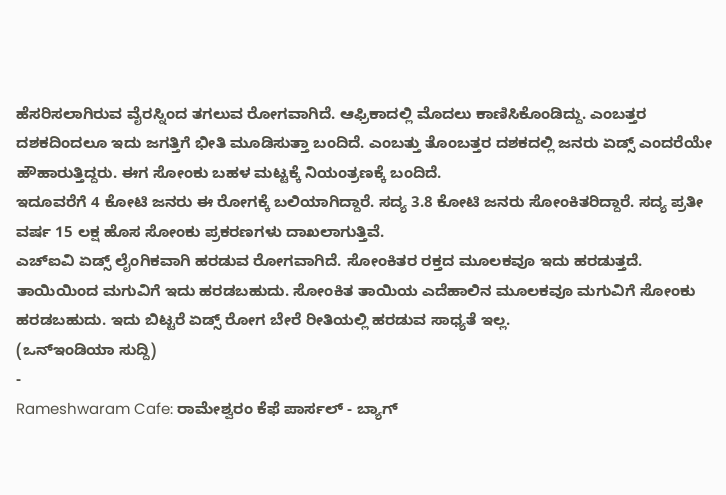ಹೆಸರಿಸಲಾಗಿರುವ ವೈರಸ್ನಿಂದ ತಗಲುವ ರೋಗವಾಗಿದೆ. ಆಫ್ರಿಕಾದಲ್ಲಿ ಮೊದಲು ಕಾಣಿಸಿಕೊಂಡಿದ್ದು. ಎಂಬತ್ತರ ದಶಕದಿಂದಲೂ ಇದು ಜಗತ್ತಿಗೆ ಭೀತಿ ಮೂಡಿಸುತ್ತಾ ಬಂದಿದೆ. ಎಂಬತ್ತು ತೊಂಬತ್ತರ ದಶಕದಲ್ಲಿ ಜನರು ಏಡ್ಸ್ ಎಂದರೆಯೇ ಹೌಹಾರುತ್ತಿದ್ದರು. ಈಗ ಸೋಂಕು ಬಹಳ ಮಟ್ಟಕ್ಕೆ ನಿಯಂತ್ರಣಕ್ಕೆ ಬಂದಿದೆ.
ಇದೂವರೆಗೆ 4 ಕೋಟಿ ಜನರು ಈ ರೋಗಕ್ಕೆ ಬಲಿಯಾಗಿದ್ದಾರೆ. ಸದ್ಯ 3.8 ಕೋಟಿ ಜನರು ಸೋಂಕಿತರಿದ್ದಾರೆ. ಸದ್ಯ ಪ್ರತೀ ವರ್ಷ 15 ಲಕ್ಷ ಹೊಸ ಸೋಂಕು ಪ್ರಕರಣಗಳು ದಾಖಲಾಗುತ್ತಿವೆ.
ಎಚ್ಐವಿ ಏಡ್ಸ್ ಲೈಂಗಿಕವಾಗಿ ಹರಡುವ ರೋಗವಾಗಿದೆ. ಸೋಂಕಿತರ ರಕ್ತದ ಮೂಲಕವೂ ಇದು ಹರಡುತ್ತದೆ. ತಾಯಿಯಿಂದ ಮಗುವಿಗೆ ಇದು ಹರಡಬಹುದು. ಸೋಂಕಿತ ತಾಯಿಯ ಎದೆಹಾಲಿನ ಮೂಲಕವೂ ಮಗುವಿಗೆ ಸೋಂಕು ಹರಡಬಹುದು. ಇದು ಬಿಟ್ಟರೆ ಏಡ್ಸ್ ರೋಗ ಬೇರೆ ರೀತಿಯಲ್ಲಿ ಹರಡುವ ಸಾಧ್ಯತೆ ಇಲ್ಲ.
(ಒನ್ಇಂಡಿಯಾ ಸುದ್ದಿ)
-
Rameshwaram Cafe: ರಾಮೇಶ್ವರಂ ಕೆಫೆ ಪಾರ್ಸಲ್ - ಬ್ಯಾಗ್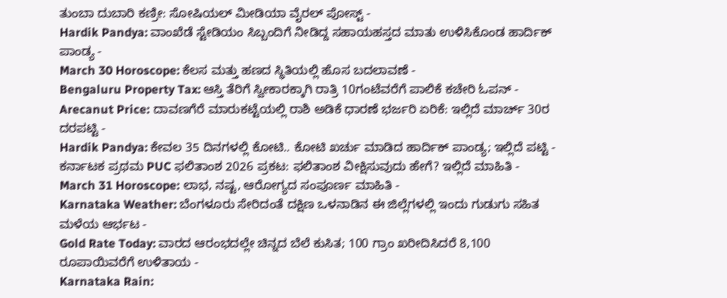ತುಂಬಾ ದುಬಾರಿ ಕಣ್ರೀ: ಸೋಷಿಯಲ್ ಮೀಡಿಯಾ ವೈರಲ್ ಪೋಸ್ಟ್ -
Hardik Pandya: ವಾಂಖೆಡೆ ಸ್ಟೇಡಿಯಂ ಸಿಬ್ಬಂದಿಗೆ ನೀಡಿದ್ದ ಸಹಾಯಹಸ್ತದ ಮಾತು ಉಳಿಸಿಕೊಂಡ ಹಾರ್ದಿಕ್ ಪಾಂಡ್ಯ -
March 30 Horoscope: ಕೆಲಸ ಮತ್ತು ಹಣದ ಸ್ಥಿತಿಯಲ್ಲಿ ಹೊಸ ಬದಲಾವಣೆ -
Bengaluru Property Tax: ಆಸ್ತಿ ತೆರಿಗೆ ಸ್ವೀಕಾರಕ್ಕಾಗಿ ರಾತ್ರಿ 10ಗಂಟೆವರೆಗೆ ಪಾಲಿಕೆ ಕಚೇರಿ ಓಪನ್ -
Arecanut Price: ದಾವಣಗೆರೆ ಮಾರುಕಟ್ಟೆಯಲ್ಲಿ ರಾಶಿ ಅಡಿಕೆ ಧಾರಣೆ ಭರ್ಜರಿ ಏರಿಕೆ: ಇಲ್ಲಿದೆ ಮಾರ್ಚ್ 30ರ ದರಪಟ್ಟಿ -
Hardik Pandya: ಕೇವಲ 35 ದಿನಗಳಲ್ಲಿ ಕೋಟಿ.. ಕೋಟಿ ಖರ್ಚು ಮಾಡಿದ ಹಾರ್ದಿಕ್ ಪಾಂಡ್ಯ; ಇಲ್ಲಿದೆ ಪಟ್ಟಿ -
ಕರ್ನಾಟಕ ಪ್ರಥಮ PUC ಫಲಿತಾಂಶ 2026 ಪ್ರಕಟ: ಫಲಿತಾಂಶ ವೀಕ್ಷಿಸುವುದು ಹೇಗೆ? ಇಲ್ಲಿದೆ ಮಾಹಿತಿ -
March 31 Horoscope: ಲಾಭ, ನಷ್ಟ, ಆರೋಗ್ಯದ ಸಂಪೂರ್ಣ ಮಾಹಿತಿ -
Karnataka Weather: ಬೆಂಗಳೂರು ಸೇರಿದಂತೆ ದಕ್ಷಿಣ ಒಳನಾಡಿನ ಈ ಜಿಲ್ಲೆಗಳಲ್ಲಿ ಇಂದು ಗುಡುಗು ಸಹಿತ ಮಳೆಯ ಆರ್ಭಟ -
Gold Rate Today: ವಾರದ ಆರಂಭದಲ್ಲೇ ಚಿನ್ನದ ಬೆಲೆ ಕುಸಿತ; 100 ಗ್ರಾಂ ಖರೀದಿಸಿದರೆ 8,100 ರೂಪಾಯಿವರೆಗೆ ಉಳಿತಾಯ -
Karnataka Rain: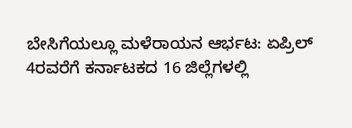ಬೇಸಿಗೆಯಲ್ಲೂ ಮಳೆರಾಯನ ಆರ್ಭಟ: ಏಪ್ರಿಲ್ 4ರವರೆಗೆ ಕರ್ನಾಟಕದ 16 ಜಿಲ್ಲೆಗಳಲ್ಲಿ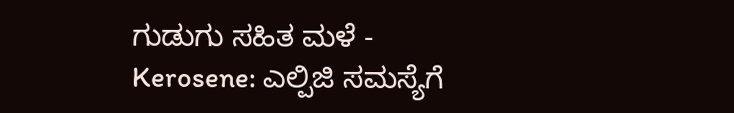ಗುಡುಗು ಸಹಿತ ಮಳೆ -
Kerosene: ಎಲ್ಪಿಜಿ ಸಮಸ್ಯೆಗೆ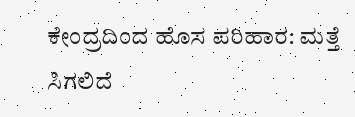ಕೇಂದ್ರದಿಂದ ಹೊಸ ಪರಿಹಾರ: ಮತ್ತೆ ಸಿಗಲಿದೆ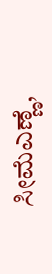ಸೀಮೆಎಣ್ಣೆ,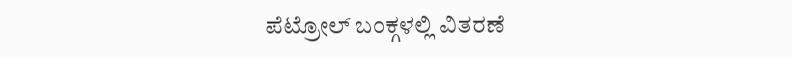ಪೆಟ್ರೋಲ್ ಬಂಕ್ಗಳಲ್ಲಿ ವಿತರಣೆ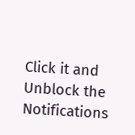Click it and Unblock the Notifications